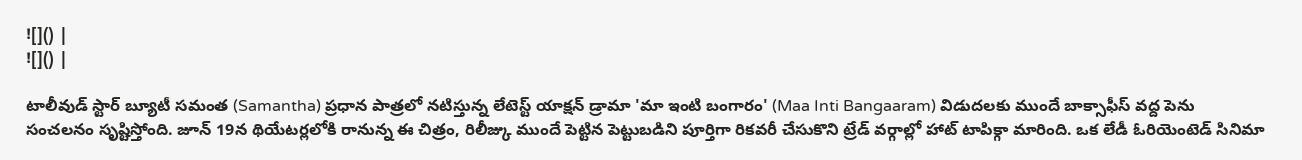![]() |
![]() |

టాలీవుడ్ స్టార్ బ్యూటీ సమంత (Samantha) ప్రధాన పాత్రలో నటిస్తున్న లేటెస్ట్ యాక్షన్ డ్రామా 'మా ఇంటి బంగారం' (Maa Inti Bangaaram) విడుదలకు ముందే బాక్సాఫీస్ వద్ద పెను సంచలనం సృష్టిస్తోంది. జూన్ 19న థియేటర్లలోకి రానున్న ఈ చిత్రం, రిలీజ్కు ముందే పెట్టిన పెట్టుబడిని పూర్తిగా రికవరీ చేసుకొని ట్రేడ్ వర్గాల్లో హాట్ టాపిక్గా మారింది. ఒక లేడీ ఓరియెంటెడ్ సినిమా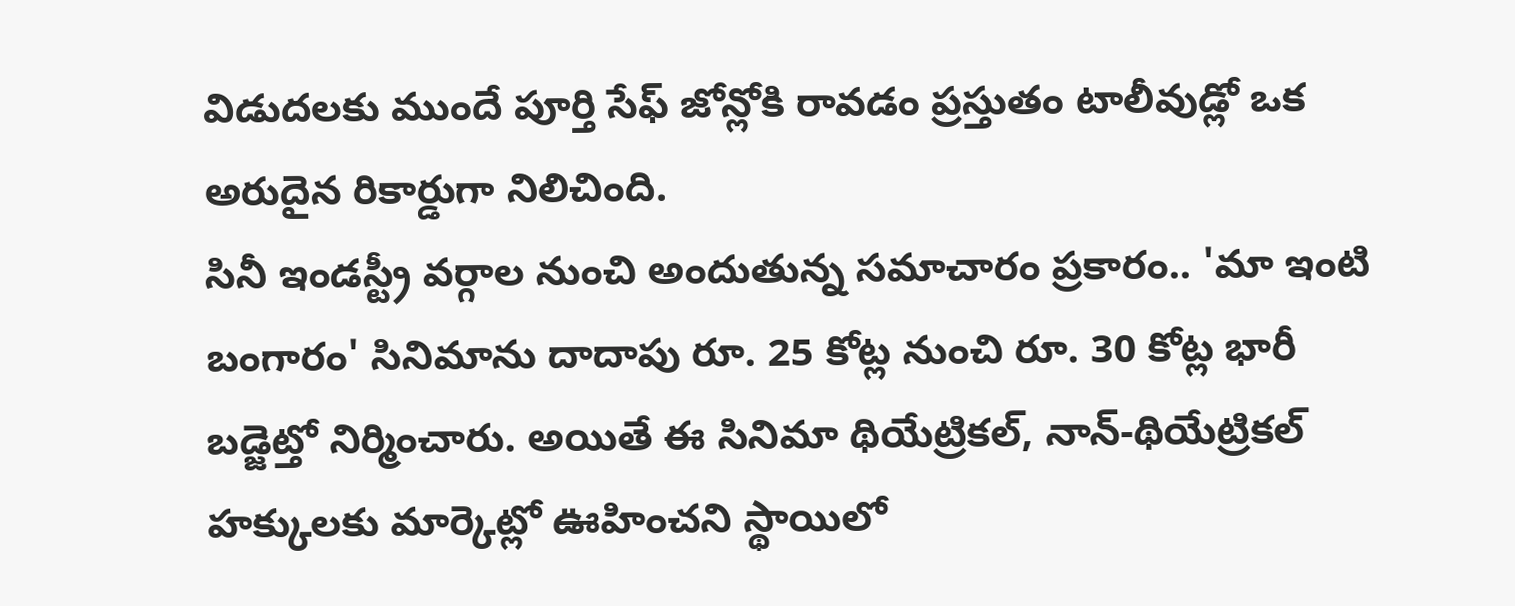విడుదలకు ముందే పూర్తి సేఫ్ జోన్లోకి రావడం ప్రస్తుతం టాలీవుడ్లో ఒక అరుదైన రికార్డుగా నిలిచింది.
సినీ ఇండస్ట్రీ వర్గాల నుంచి అందుతున్న సమాచారం ప్రకారం.. 'మా ఇంటి బంగారం' సినిమాను దాదాపు రూ. 25 కోట్ల నుంచి రూ. 30 కోట్ల భారీ బడ్జెట్తో నిర్మించారు. అయితే ఈ సినిమా థియేట్రికల్, నాన్-థియేట్రికల్ హక్కులకు మార్కెట్లో ఊహించని స్థాయిలో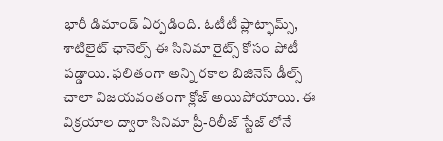భారీ డిమాండ్ ఏర్పడింది. ఓటీటీ ప్లాట్ఫామ్స్, శాటిలైట్ ఛానెల్స్ ఈ సినిమా రైట్స్ కోసం పోటీ పడ్డాయి. ఫలితంగా అన్ని రకాల బిజినెస్ డీల్స్ చాలా విజయవంతంగా క్లోజ్ అయిపోయాయి. ఈ విక్రయాల ద్వారా సినిమా ప్రీ-రిలీజ్ స్టేజ్ లోనే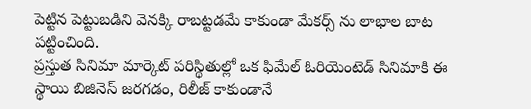పెట్టిన పెట్టుబడిని వెనక్కి రాబట్టడమే కాకుండా మేకర్స్ ను లాభాల బాట పట్టించింది.
ప్రస్తుత సినిమా మార్కెట్ పరిస్థితుల్లో ఒక ఫిమేల్ ఓరియెంటెడ్ సినిమాకి ఈ స్థాయి బిజినెస్ జరగడం, రిలీజ్ కాకుండానే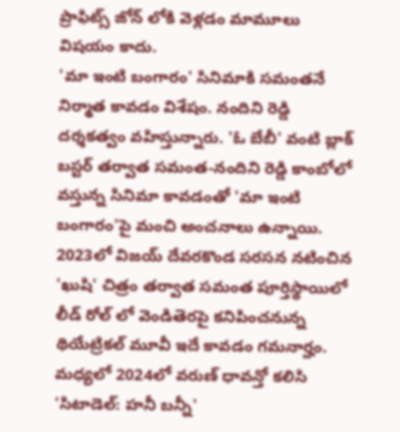ప్రాఫిట్స్ జోన్ లోకి వెళ్లడం మామూలు విషయం కాదు.
'మా ఇంటి బంగారం' సినిమాకి సమంతనే నిర్మాత కావడం విశేషం. నందిని రెడ్డి దర్శకత్వం వహిస్తున్నారు. 'ఓ బేబీ' వంటి బ్లాక్ బస్టర్ తర్వాత సమంత-నందిని రెడ్డి కాంబోలో వస్తున్న సినిమా కావడంతో 'మా ఇంటి బంగారం'పై మంచి అంచనాలు ఉన్నాయి.
2023లో విజయ్ దేవరకొండ సరసన నటించిన 'ఖుషి' చిత్రం తర్వాత సమంత పూర్తిస్థాయిలో లీడ్ రోల్ లో వెండితెరపై కనిపించనున్న థియేట్రికల్ మూవీ ఇదే కావడం గమనార్హం. మధ్యలో 2024లో వరుణ్ ధావన్తో కలిసి 'సిటాడెల్: హనీ బన్నీ'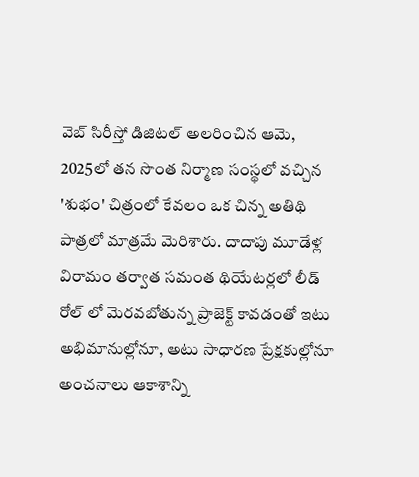వెబ్ సిరీస్తో డిజిటల్ అలరించిన ఆమె, 2025లో తన సొంత నిర్మాణ సంస్థలో వచ్చిన 'శుభం' చిత్రంలో కేవలం ఒక చిన్న అతిథి పాత్రలో మాత్రమే మెరిశారు. దాదాపు మూడేళ్ల విరామం తర్వాత సమంత థియేటర్లలో లీడ్ రోల్ లో మెరవబోతున్న ప్రాజెక్ట్ కావడంతో ఇటు అభిమానుల్లోనూ, అటు సాధారణ ప్రేక్షకుల్లోనూ అంచనాలు ఆకాశాన్ని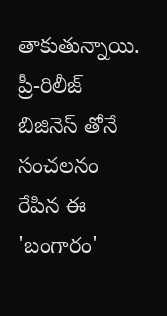తాకుతున్నాయి. ప్రీ-రిలీజ్ బిజినెస్ తోనే సంచలనం రేపిన ఈ 'బంగారం'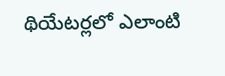థియేటర్లలో ఎలాంటి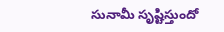సునామీ సృష్టిస్తుందో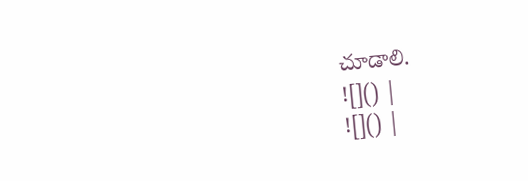చూడాలి.
![]() |
![]() |